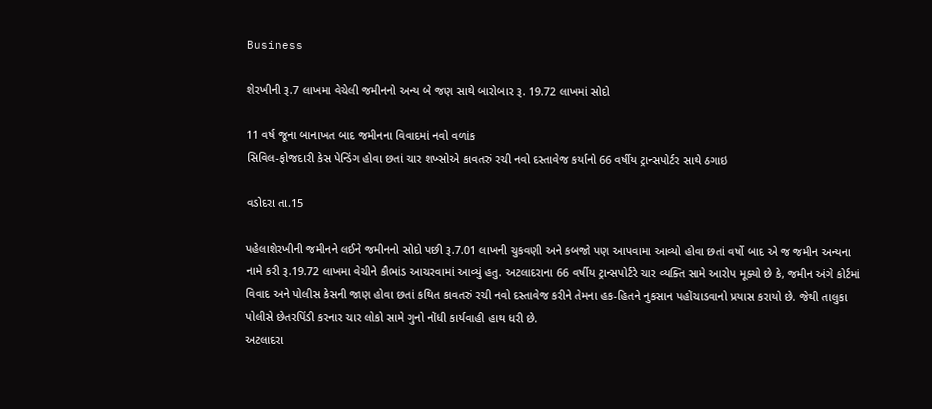Business

શેરખીની રૂ.7 લાખમા વેચેલી જમીનનો અન્ય બે જણ સાથે બારોબાર રૂ. 19.72 લાખમાં સોદો

11 વર્ષ જૂના બાનાખત બાદ જમીનના વિવાદમાં નવો વળાંક
સિવિલ-ફોજદારી કેસ પેન્ડિંગ હોવા છતાં ચાર શખ્સોએ કાવતરું રચી નવો દસ્તાવેજ કર્યાનો 66 વર્ષીય ટ્રાન્સપોર્ટર સાથે ઠગાઇ

વડોદરા તા.15

પહેલાશેરખીની જમીનને લઈને જમીનનો સોદો પછી રૂ.7.01 લાખની ચુકવણી અને કબજો પણ આપવામા આવ્યો હોવા છતાં વર્ષો બાદ એ જ જમીન અન્યના નામે કરી રૂ.19.72 લાખમા વેચીને કૌભાંડ આચરવામાં આવ્યું હતુ. અટલાદરાના 66 વર્ષીય ટ્રાન્સપોર્ટરે ચાર વ્યક્તિ સામે આરોપ મૂક્યો છે કે, જમીન અંગે કોર્ટમાં વિવાદ અને પોલીસ કેસની જાણ હોવા છતાં કથિત કાવતરું રચી નવો દસ્તાવેજ કરીને તેમના હક-હિતને નુકસાન પહોંચાડવાનો પ્રયાસ કરાયો છે. જેથી તાલુકા પોલીસે છેતરપિંડી કરનાર ચાર લોકો સામે ગુનો નોંધી કાર્યવાહી હાથ ધરી છે.
અટલાદરા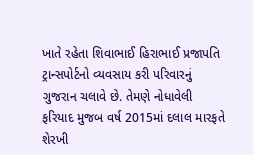ખાતે રહેતા શિવાભાઈ હિરાભાઈ પ્રજાપતિ ટ્રાન્સપોર્ટનો વ્યવસાય કરી પરિવારનું ગુજરાન ચલાવે છે. તેમણે નોધાવેલી ફરિયાદ મુજબ વર્ષ 2015માં દલાલ મારફતે શેરખી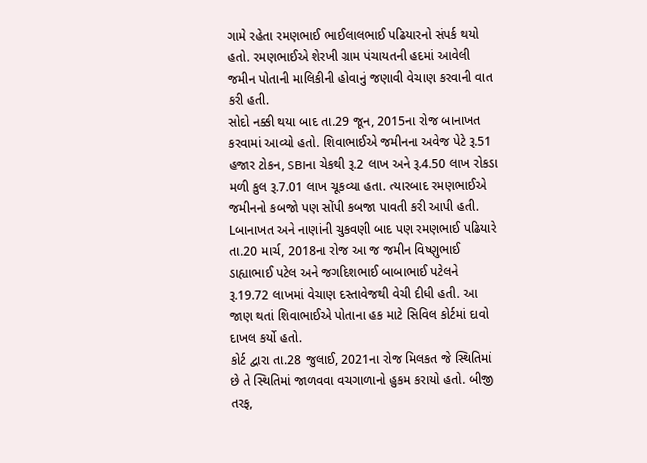ગામે રહેતા રમણભાઈ ભાઈલાલભાઈ પઢિયારનો સંપર્ક થયો હતો. રમણભાઈએ શેરખી ગ્રામ પંચાયતની હદમાં આવેલી જમીન પોતાની માલિકીની હોવાનું જણાવી વેચાણ કરવાની વાત કરી હતી.
સોદો નક્કી થયા બાદ તા.29 જૂન, 2015ના રોજ બાનાખત કરવામાં આવ્યો હતો. શિવાભાઈએ જમીનના અવેજ પેટે રૂ.51 હજાર ટોકન, SBIના ચેકથી રૂ.2 લાખ અને રૂ.4.50 લાખ રોકડા મળી કુલ રૂ.7.01 લાખ ચૂકવ્યા હતા. ત્યારબાદ રમણભાઈએ જમીનનો કબજો પણ સોંપી કબજા પાવતી કરી આપી હતી.
Lબાનાખત અને નાણાંની ચુકવણી બાદ પણ રમણભાઈ પઢિયારે તા.20 માર્ચ, 2018ના રોજ આ જ જમીન વિષ્ણુભાઈ ડાહ્યાભાઈ પટેલ અને જગદિશભાઈ બાબાભાઈ પટેલને રૂ.19.72 લાખમાં વેચાણ દસ્તાવેજથી વેચી દીધી હતી. આ જાણ થતાં શિવાભાઈએ પોતાના હક માટે સિવિલ કોર્ટમાં દાવો દાખલ કર્યો હતો.
કોર્ટ દ્વારા તા.28 જુલાઈ, 2021ના રોજ મિલકત જે સ્થિતિમાં છે તે સ્થિતિમાં જાળવવા વચગાળાનો હુકમ કરાયો હતો. બીજી તરફ,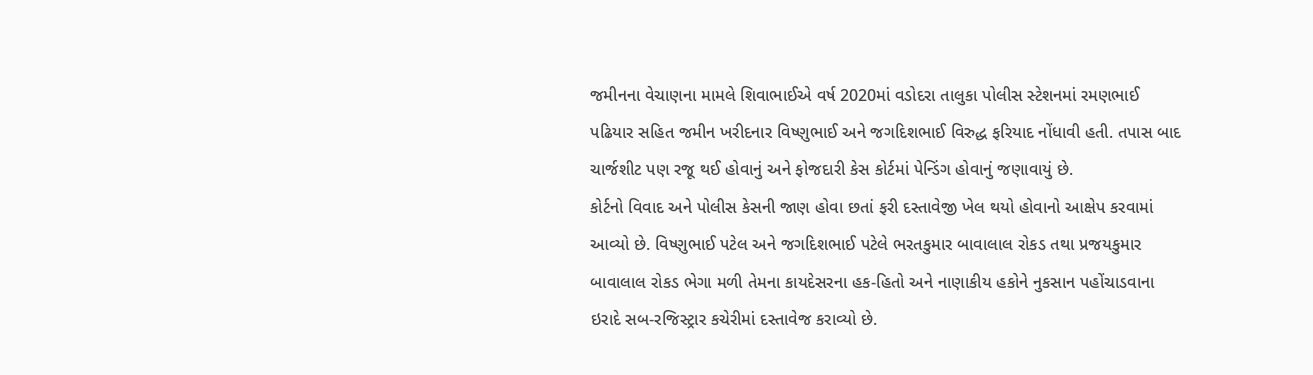જમીનના વેચાણના મામલે શિવાભાઈએ વર્ષ 2020માં વડોદરા તાલુકા પોલીસ સ્ટેશનમાં રમણભાઈ પઢિયાર સહિત જમીન ખરીદનાર વિષ્ણુભાઈ અને જગદિશભાઈ વિરુદ્ધ ફરિયાદ નોંધાવી હતી. તપાસ બાદ ચાર્જશીટ પણ રજૂ થઈ હોવાનું અને ફોજદારી કેસ કોર્ટમાં પેન્ડિંગ હોવાનું જણાવાયું છે.
કોર્ટનો વિવાદ અને પોલીસ કેસની જાણ હોવા છતાં ફરી દસ્તાવેજી ખેલ થયો હોવાનો આક્ષેપ કરવામાં આવ્યો છે. વિષ્ણુભાઈ પટેલ અને જગદિશભાઈ પટેલે ભરતકુમાર બાવાલાલ રોકડ તથા પ્રજયકુમાર બાવાલાલ રોકડ ભેગા મળી તેમના કાયદેસરના હક-હિતો અને નાણાકીય હકોને નુકસાન પહોંચાડવાના ઇરાદે સબ-રજિસ્ટ્રાર કચેરીમાં દસ્તાવેજ કરાવ્યો છે.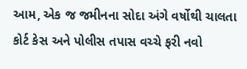આમ, એક જ જમીનના સોદા અંગે વર્ષોથી ચાલતા કોર્ટ કેસ અને પોલીસ તપાસ વચ્ચે ફરી નવો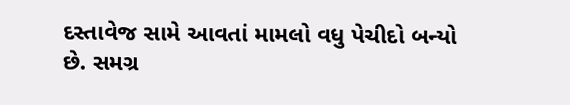દસ્તાવેજ સામે આવતાં મામલો વધુ પેચીદો બન્યો છે. સમગ્ર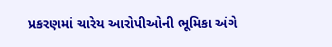પ્રકરણમાં ચારેય આરોપીઓની ભૂમિકા અંગે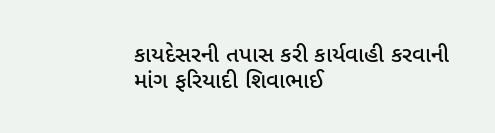કાયદેસરની તપાસ કરી કાર્યવાહી કરવાની માંગ ફરિયાદી શિવાભાઈ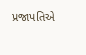પ્રજાપતિએ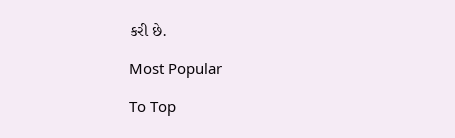કરી છે.

Most Popular

To Top